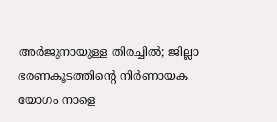അർജുനായുള്ള തിരച്ചിൽ; ജില്ലാ ഭരണകൂടത്തിന്റെ നിർണായക യോഗം നാളെ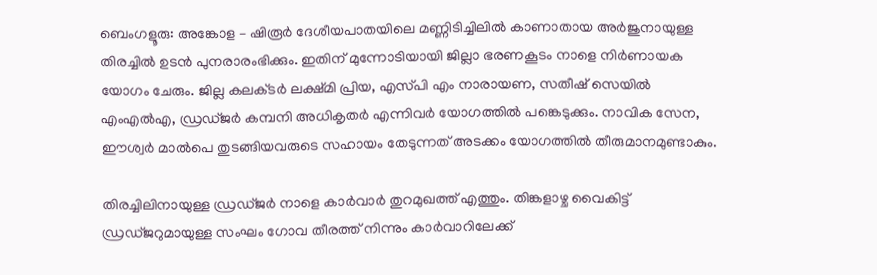ബെംഗളൂരു: അങ്കോള – ഷിരൂർ ദേശീയപാതയിലെ മണ്ണിടിച്ചിലില്‍ കാണാതായ അര്‍ജുനായുള്ള തിരച്ചില്‍ ഉടൻ പുനരാരംഭിക്കും. ഇതിന് മുന്നോടിയായി ജില്ലാ ഭരണകൂടം നാളെ നിർണായക യോഗം ചേരും. ജില്ല കലക്‌ടര്‍ ലക്ഷ്‌മി പ്രിയ, എസ്‌പി എം നാരായണ, സതീഷ്‌ സെയില്‍ എംഎല്‍എ, ഡ്രഡ്‌ജര്‍ കമ്പനി അധികൃതര്‍ എന്നിവര്‍ യോഗത്തില്‍ പങ്കെടുക്കും. നാവിക സേന, ഈശ്വര്‍ മാല്‍പെ തുടങ്ങിയവരുടെ സഹായം തേടുന്നത് അടക്കം യോഗത്തില്‍ തീരുമാനമുണ്ടാകും.

തിരച്ചിലിനായുള്ള ഡ്രഡ്‌ജര്‍ നാളെ കാര്‍വാര്‍ തുറമുഖത്ത് എത്തും. തിങ്കളാഴ്ച വൈകിട്ട് ഡ്രഡ്‌ജറുമായുള്ള സംഘം ഗോവ തീരത്ത് നിന്നും കാര്‍വാറിലേക്ക്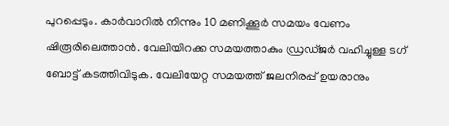പുറപ്പെടും. കാര്‍വാറില്‍ നിന്നും 10 മണിക്കൂര്‍ സമയം വേണം ഷിരൂരിലെത്താന്‍. വേലിയിറക്ക സമയത്താകും ഡ്രഡ്‌ജര്‍ വഹിച്ചുള്ള ടഗ്‌ ബോട്ട് കടത്തിവിടുക. വേലിയേറ്റ സമയത്ത് ജലനിരപ്പ് ഉയരാനും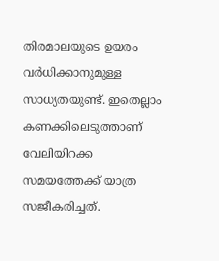തിരമാലയുടെ ഉയരം വര്‍ധിക്കാനുമുള്ള സാധ്യതയുണ്ട്. ഇതെല്ലാം കണക്കിലെടുത്താണ് വേലിയിറക്ക സമയത്തേക്ക് യാത്ര സജീകരിച്ചത്.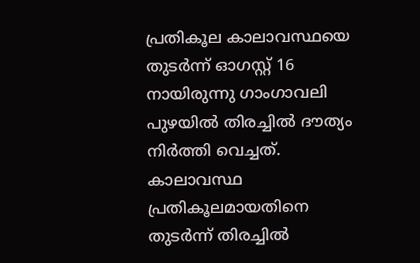പ്രതികൂല കാലാവസ്ഥയെ തുടര്‍ന്ന് ഓഗസ്റ്റ് 16 നായിരുന്നു ഗാംഗാവലി പുഴയില്‍ തിരച്ചില്‍ ദൗത്യം നിര്‍ത്തി വെച്ചത്. കാലാവസ്ഥ പ്രതികൂലമായതിനെ തുടർന്ന് തിരച്ചിൽ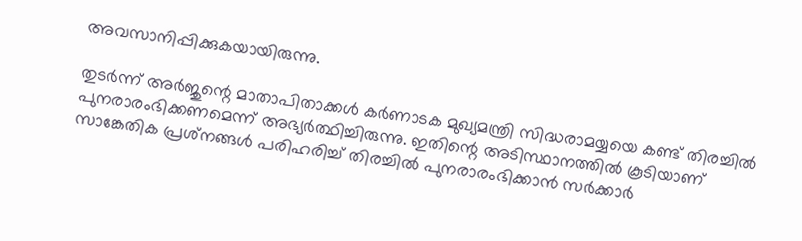അവസാനിപ്പിക്കുകയായിരുന്നു.

തുടര്‍ന്ന് അര്‍ജുന്റെ മാതാപിതാക്കള്‍ കര്‍ണാടക മുഖ്യമന്ത്രി സിദ്ധരാമയ്യയെ കണ്ട് തിരച്ചിൽ പുനരാരംഭിക്കണമെന്ന് അഭ്യര്‍ത്ഥിച്ചിരുന്നു. ഇതിന്റെ അടിസ്ഥാനത്തില്‍ കൂടിയാണ് സാങ്കേതിക പ്രശ്‌നങ്ങള്‍ പരിഹരിച്ച് തിരച്ചില്‍ പുനരാരംഭിക്കാന്‍ സര്‍ക്കാര്‍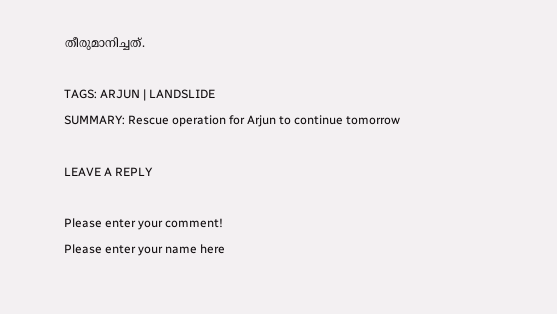തീരുമാനിച്ചത്.

TAGS: ARJUN | LANDSLIDE
SUMMARY: Rescue operation for Arjun to continue tomorrow

LEAVE A REPLY

Please enter your comment!
Please enter your name here